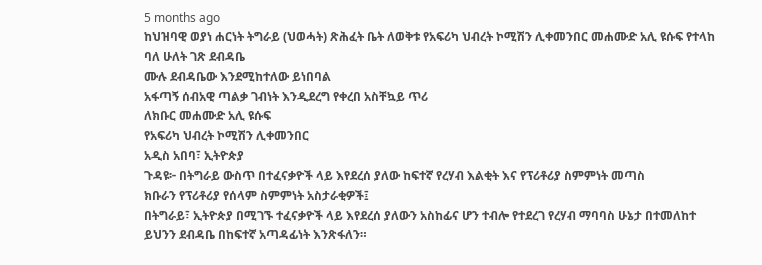5 months ago
ከህዝባዊ ወያነ ሐርነት ትግራይ (ህወሓት) ጽሕፈት ቤት ለወቅቱ የአፍሪካ ህብረት ኮሚሽን ሊቀመንበር መሐሙድ አሊ ዩሱፍ የተላከ ባለ ሁለት ገጽ ደብዳቤ
ሙሉ ደብዳቤው እንደሚከተለው ይነበባል
አፋጣኝ ሰብአዊ ጣልቃ ገብነት እንዲደረግ የቀረበ አስቸኳይ ጥሪ
ለክቡር መሐሙድ አሊ ዩሱፍ
የአፍሪካ ህብረት ኮሚሽን ሊቀመንበር
አዲስ አበባ፣ ኢትዮጵያ
ጉዳዩ፦ በትግራይ ውስጥ በተፈናቃዮች ላይ እየደረሰ ያለው ከፍተኛ የረሃብ እልቂት እና የፕሪቶሪያ ስምምነት መጣስ
ክቡራን የፕሪቶሪያ የሰላም ስምምነት አስታራቂዎች፤
በትግራይ፣ ኢትዮጵያ በሚገኙ ተፈናቃዮች ላይ እየደረሰ ያለውን አስከፊና ሆን ተብሎ የተደረገ የረሃብ ማባባስ ሁኔታ በተመለከተ ይህንን ደብዳቤ በከፍተኛ አጣዳፊነት እንጽፋለን።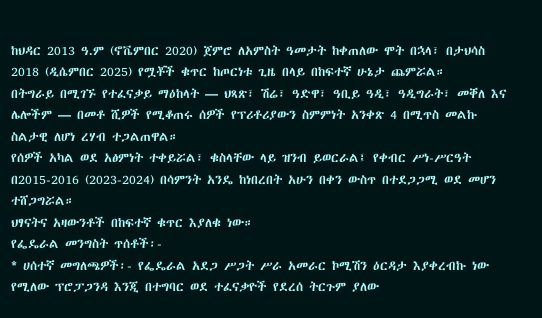ከህዳር 2013 ዓ.ም (ኖቬምበር 2020) ጀምሮ ለአምስት ዓመታት ከቀጠለው ሞት በኋላ፣ በታህሳስ 2018 (ዲሴምበር 2025) የሟቾች ቁጥር ከጦርነቱ ጊዜ በላይ በከፍተኛ ሁኔታ ጨምሯል።
በትግራይ በሚገኙ የተፈናቃይ ማዕከላት — ህጻጽ፣ ሽሬ፣ ዓድዋ፣ ዓቢይ ዓዲ፣ ዓዲግራት፣ መቐለ እና ሌሎችም — በመቶ ሺዎች የሚቆጠሩ ሰዎች የፕሪቶሪያውን ስምምነት አንቀጽ 4 በሚጥስ መልኩ ስልታዊ ለሆነ ረሃብ ተጋልጠዋል።
የሰዎች አካል ወደ አፅምነት ተቀይሯል፣ ቁስላቸው ላይ ዝንብ ይወርራል፤ የቀብር ሥነ-ሥርዓት በ2015-2016 (2023-2024) በሳምንት አንዴ ከነበረበት አሁን በቀን ውስጥ በተደጋጋሚ ወደ መሆን ተሸጋግሯል።
ህፃናትና አዛውንቶች በከፍተኛ ቁጥር እያለቁ ነው።
የፌዴራል መንግስት ጥሰቶች፡-
* ሀሰተኛ መግለጫዎች፡- የፌዴራል አደጋ ሥጋት ሥራ አመራር ኮሚሽን ዕርዳታ እያቀረብኩ ነው የሚለው ፕሮፓጋንዳ እንጂ በተግባር ወደ ተፈናቃዮች የደረሰ ትርጉም ያለው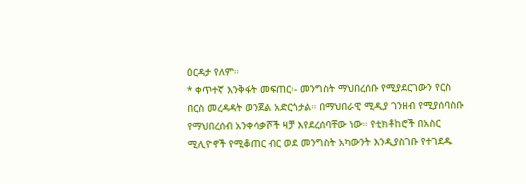ዕርዳታ የለም።
* ቀጥተኛ እንቅፋት መፍጠር፡- መንግስት ማህበረሰቡ የሚያደርገውን የርስ በርስ መረዳዳት ወንጀል አድርጎታል። በማህበራዊ ሚዲያ ገንዘብ የሚያሰባስቡ የማህበረሰብ አንቀሳቃሾች ዛቻ እየደረሰባቸው ነው። የቲክቶከሮች በአስር ሚሊዮኖች የሚቆጠር ብር ወደ መንግስት አካውንት እንዲያስገቡ የተገደዱ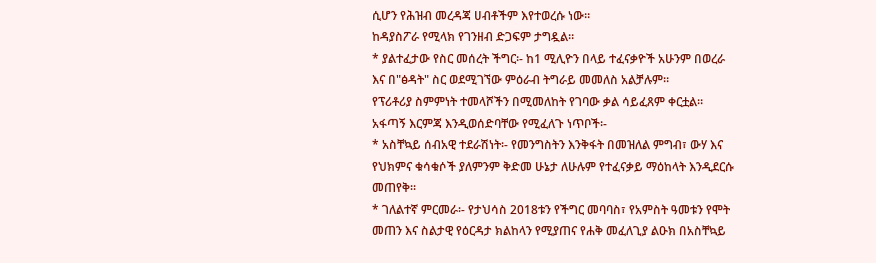ሲሆን የሕዝብ መረዳጃ ሀብቶችም እየተወረሱ ነው።
ከዳያስፖራ የሚላክ የገንዘብ ድጋፍም ታግዷል።
* ያልተፈታው የስር መሰረት ችግር፡- ከ1 ሚሊዮን በላይ ተፈናቃዮች አሁንም በወረራ እና በ"ፅዳት" ስር ወደሚገኘው ምዕራብ ትግራይ መመለስ አልቻሉም።
የፕሪቶሪያ ስምምነት ተመላሾችን በሚመለከት የገባው ቃል ሳይፈጸም ቀርቷል።
አፋጣኝ እርምጃ እንዲወሰድባቸው የሚፈለጉ ነጥቦች፡-
* አስቸኳይ ሰብአዊ ተደራሽነት፡- የመንግስትን እንቅፋት በመዝለል ምግብ፣ ውሃ እና የህክምና ቁሳቁሶች ያለምንም ቅድመ ሁኔታ ለሁሉም የተፈናቃይ ማዕከላት እንዲደርሱ መጠየቅ።
* ገለልተኛ ምርመራ፡- የታህሳስ 2018ቱን የችግር መባባስ፣ የአምስት ዓመቱን የሞት መጠን እና ስልታዊ የዕርዳታ ክልከላን የሚያጠና የሐቅ መፈለጊያ ልዑክ በአስቸኳይ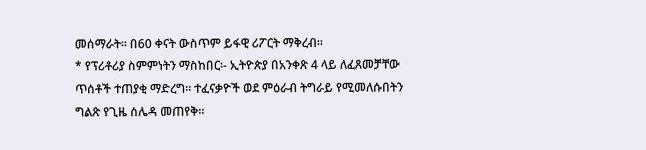መሰማራት። በ60 ቀናት ውስጥም ይፋዊ ሪፖርት ማቅረብ።
* የፕሪቶሪያ ስምምነትን ማስከበር፡- ኢትዮጵያ በአንቀጽ 4 ላይ ለፈጸመቻቸው ጥሰቶች ተጠያቂ ማድረግ። ተፈናቃዮች ወደ ምዕራብ ትግራይ የሚመለሱበትን ግልጽ የጊዜ ሰሌዳ መጠየቅ።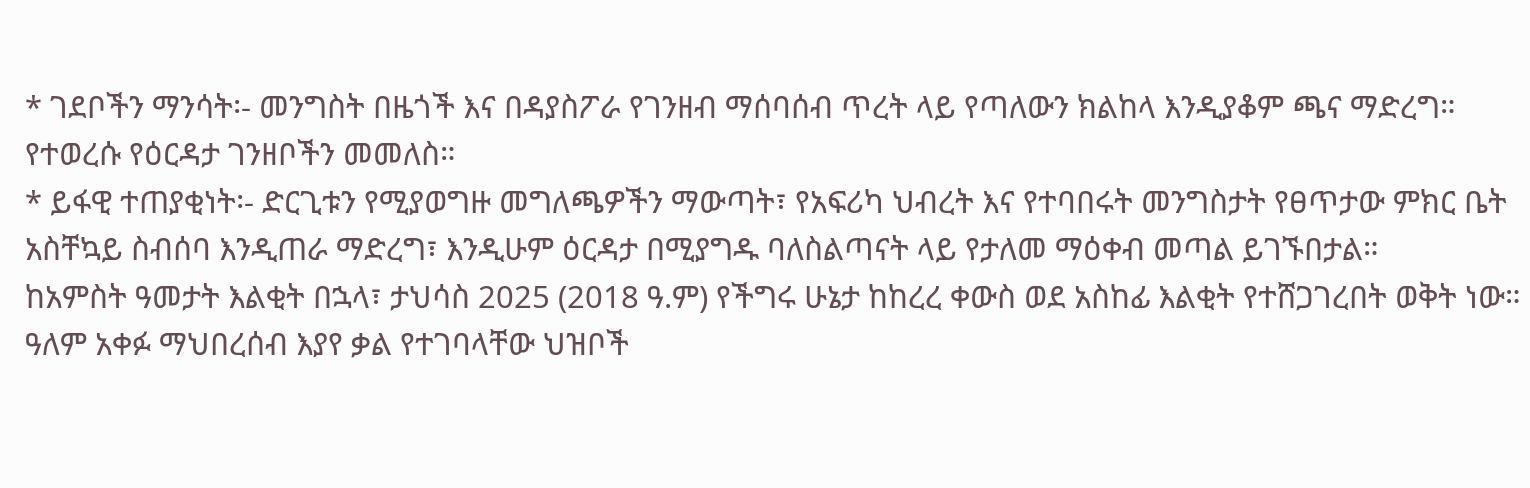* ገደቦችን ማንሳት፡- መንግስት በዜጎች እና በዳያስፖራ የገንዘብ ማሰባሰብ ጥረት ላይ የጣለውን ክልከላ እንዲያቆም ጫና ማድረግ። የተወረሱ የዕርዳታ ገንዘቦችን መመለስ።
* ይፋዊ ተጠያቂነት፡- ድርጊቱን የሚያወግዙ መግለጫዎችን ማውጣት፣ የአፍሪካ ህብረት እና የተባበሩት መንግስታት የፀጥታው ምክር ቤት አስቸኳይ ስብሰባ እንዲጠራ ማድረግ፣ እንዲሁም ዕርዳታ በሚያግዱ ባለስልጣናት ላይ የታለመ ማዕቀብ መጣል ይገኙበታል።
ከአምስት ዓመታት እልቂት በኋላ፣ ታህሳስ 2025 (2018 ዓ.ም) የችግሩ ሁኔታ ከከረረ ቀውስ ወደ አስከፊ እልቂት የተሸጋገረበት ወቅት ነው። ዓለም አቀፉ ማህበረሰብ እያየ ቃል የተገባላቸው ህዝቦች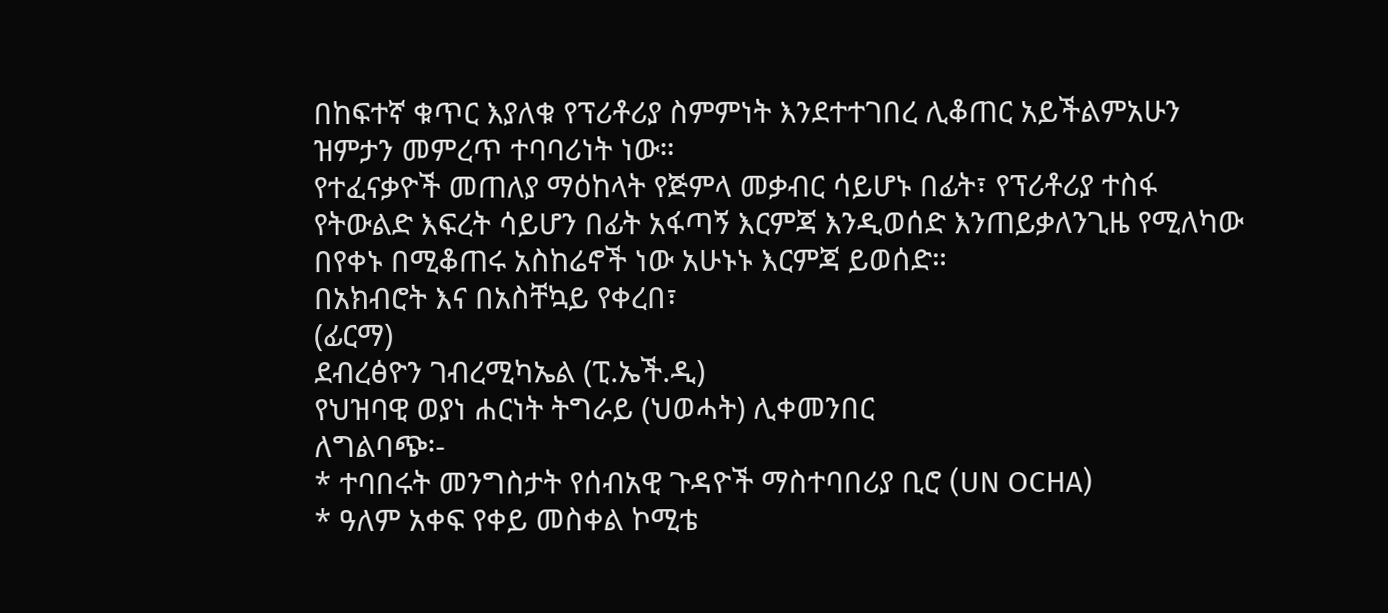በከፍተኛ ቁጥር እያለቁ የፕሪቶሪያ ስምምነት እንደተተገበረ ሊቆጠር አይችልምአሁን ዝምታን መምረጥ ተባባሪነት ነው።
የተፈናቃዮች መጠለያ ማዕከላት የጅምላ መቃብር ሳይሆኑ በፊት፣ የፕሪቶሪያ ተስፋ የትውልድ እፍረት ሳይሆን በፊት አፋጣኝ እርምጃ እንዲወሰድ እንጠይቃለንጊዜ የሚለካው በየቀኑ በሚቆጠሩ አስከሬኖች ነው አሁኑኑ እርምጃ ይወሰድ።
በአክብሮት እና በአስቸኳይ የቀረበ፣
(ፊርማ)
ደብረፅዮን ገብረሚካኤል (ፒ.ኤች.ዲ)
የህዝባዊ ወያነ ሐርነት ትግራይ (ህወሓት) ሊቀመንበር
ለግልባጭ፡-
* ተባበሩት መንግስታት የሰብአዊ ጉዳዮች ማስተባበሪያ ቢሮ (UN OCHA)
* ዓለም አቀፍ የቀይ መስቀል ኮሚቴ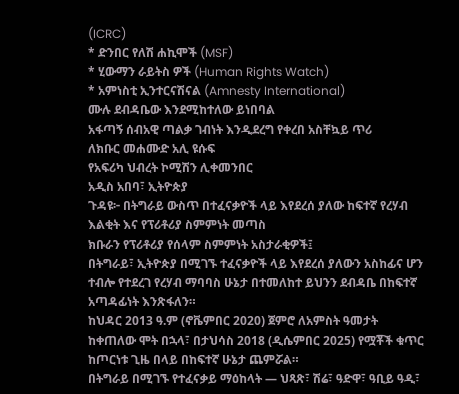(ICRC)
* ድንበር የለሽ ሐኪሞች (MSF)
* ሂውማን ራይትስ ዎች (Human Rights Watch)
* አምነስቲ ኢንተርናሽናል (Amnesty International)
ሙሉ ደብዳቤው እንደሚከተለው ይነበባል
አፋጣኝ ሰብአዊ ጣልቃ ገብነት እንዲደረግ የቀረበ አስቸኳይ ጥሪ
ለክቡር መሐሙድ አሊ ዩሱፍ
የአፍሪካ ህብረት ኮሚሽን ሊቀመንበር
አዲስ አበባ፣ ኢትዮጵያ
ጉዳዩ፦ በትግራይ ውስጥ በተፈናቃዮች ላይ እየደረሰ ያለው ከፍተኛ የረሃብ እልቂት እና የፕሪቶሪያ ስምምነት መጣስ
ክቡራን የፕሪቶሪያ የሰላም ስምምነት አስታራቂዎች፤
በትግራይ፣ ኢትዮጵያ በሚገኙ ተፈናቃዮች ላይ እየደረሰ ያለውን አስከፊና ሆን ተብሎ የተደረገ የረሃብ ማባባስ ሁኔታ በተመለከተ ይህንን ደብዳቤ በከፍተኛ አጣዳፊነት እንጽፋለን።
ከህዳር 2013 ዓ.ም (ኖቬምበር 2020) ጀምሮ ለአምስት ዓመታት ከቀጠለው ሞት በኋላ፣ በታህሳስ 2018 (ዲሴምበር 2025) የሟቾች ቁጥር ከጦርነቱ ጊዜ በላይ በከፍተኛ ሁኔታ ጨምሯል።
በትግራይ በሚገኙ የተፈናቃይ ማዕከላት — ህጻጽ፣ ሽሬ፣ ዓድዋ፣ ዓቢይ ዓዲ፣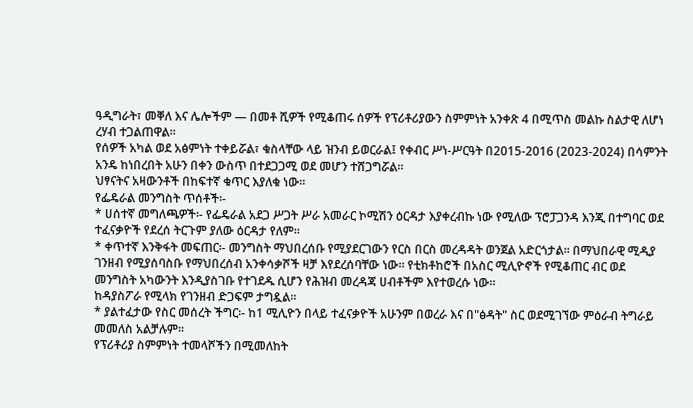ዓዲግራት፣ መቐለ እና ሌሎችም — በመቶ ሺዎች የሚቆጠሩ ሰዎች የፕሪቶሪያውን ስምምነት አንቀጽ 4 በሚጥስ መልኩ ስልታዊ ለሆነ ረሃብ ተጋልጠዋል።
የሰዎች አካል ወደ አፅምነት ተቀይሯል፣ ቁስላቸው ላይ ዝንብ ይወርራል፤ የቀብር ሥነ-ሥርዓት በ2015-2016 (2023-2024) በሳምንት አንዴ ከነበረበት አሁን በቀን ውስጥ በተደጋጋሚ ወደ መሆን ተሸጋግሯል።
ህፃናትና አዛውንቶች በከፍተኛ ቁጥር እያለቁ ነው።
የፌዴራል መንግስት ጥሰቶች፡-
* ሀሰተኛ መግለጫዎች፡- የፌዴራል አደጋ ሥጋት ሥራ አመራር ኮሚሽን ዕርዳታ እያቀረብኩ ነው የሚለው ፕሮፓጋንዳ እንጂ በተግባር ወደ ተፈናቃዮች የደረሰ ትርጉም ያለው ዕርዳታ የለም።
* ቀጥተኛ እንቅፋት መፍጠር፡- መንግስት ማህበረሰቡ የሚያደርገውን የርስ በርስ መረዳዳት ወንጀል አድርጎታል። በማህበራዊ ሚዲያ ገንዘብ የሚያሰባስቡ የማህበረሰብ አንቀሳቃሾች ዛቻ እየደረሰባቸው ነው። የቲክቶከሮች በአስር ሚሊዮኖች የሚቆጠር ብር ወደ መንግስት አካውንት እንዲያስገቡ የተገደዱ ሲሆን የሕዝብ መረዳጃ ሀብቶችም እየተወረሱ ነው።
ከዳያስፖራ የሚላክ የገንዘብ ድጋፍም ታግዷል።
* ያልተፈታው የስር መሰረት ችግር፡- ከ1 ሚሊዮን በላይ ተፈናቃዮች አሁንም በወረራ እና በ"ፅዳት" ስር ወደሚገኘው ምዕራብ ትግራይ መመለስ አልቻሉም።
የፕሪቶሪያ ስምምነት ተመላሾችን በሚመለከት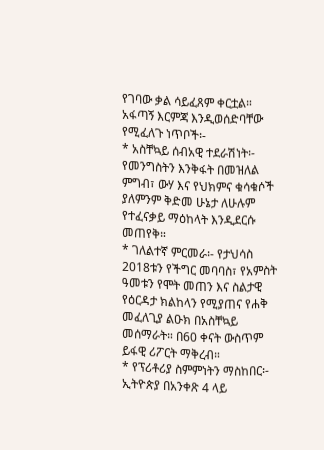የገባው ቃል ሳይፈጸም ቀርቷል።
አፋጣኝ እርምጃ እንዲወሰድባቸው የሚፈለጉ ነጥቦች፡-
* አስቸኳይ ሰብአዊ ተደራሽነት፡- የመንግስትን እንቅፋት በመዝለል ምግብ፣ ውሃ እና የህክምና ቁሳቁሶች ያለምንም ቅድመ ሁኔታ ለሁሉም የተፈናቃይ ማዕከላት እንዲደርሱ መጠየቅ።
* ገለልተኛ ምርመራ፡- የታህሳስ 2018ቱን የችግር መባባስ፣ የአምስት ዓመቱን የሞት መጠን እና ስልታዊ የዕርዳታ ክልከላን የሚያጠና የሐቅ መፈለጊያ ልዑክ በአስቸኳይ መሰማራት። በ60 ቀናት ውስጥም ይፋዊ ሪፖርት ማቅረብ።
* የፕሪቶሪያ ስምምነትን ማስከበር፡- ኢትዮጵያ በአንቀጽ 4 ላይ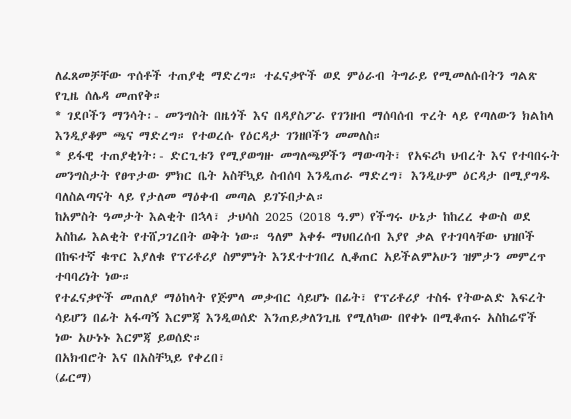ለፈጸመቻቸው ጥሰቶች ተጠያቂ ማድረግ። ተፈናቃዮች ወደ ምዕራብ ትግራይ የሚመለሱበትን ግልጽ የጊዜ ሰሌዳ መጠየቅ።
* ገደቦችን ማንሳት፡- መንግስት በዜጎች እና በዳያስፖራ የገንዘብ ማሰባሰብ ጥረት ላይ የጣለውን ክልከላ እንዲያቆም ጫና ማድረግ። የተወረሱ የዕርዳታ ገንዘቦችን መመለስ።
* ይፋዊ ተጠያቂነት፡- ድርጊቱን የሚያወግዙ መግለጫዎችን ማውጣት፣ የአፍሪካ ህብረት እና የተባበሩት መንግስታት የፀጥታው ምክር ቤት አስቸኳይ ስብሰባ እንዲጠራ ማድረግ፣ እንዲሁም ዕርዳታ በሚያግዱ ባለስልጣናት ላይ የታለመ ማዕቀብ መጣል ይገኙበታል።
ከአምስት ዓመታት እልቂት በኋላ፣ ታህሳስ 2025 (2018 ዓ.ም) የችግሩ ሁኔታ ከከረረ ቀውስ ወደ አስከፊ እልቂት የተሸጋገረበት ወቅት ነው። ዓለም አቀፉ ማህበረሰብ እያየ ቃል የተገባላቸው ህዝቦች በከፍተኛ ቁጥር እያለቁ የፕሪቶሪያ ስምምነት እንደተተገበረ ሊቆጠር አይችልምአሁን ዝምታን መምረጥ ተባባሪነት ነው።
የተፈናቃዮች መጠለያ ማዕከላት የጅምላ መቃብር ሳይሆኑ በፊት፣ የፕሪቶሪያ ተስፋ የትውልድ እፍረት ሳይሆን በፊት አፋጣኝ እርምጃ እንዲወሰድ እንጠይቃለንጊዜ የሚለካው በየቀኑ በሚቆጠሩ አስከሬኖች ነው አሁኑኑ እርምጃ ይወሰድ።
በአክብሮት እና በአስቸኳይ የቀረበ፣
(ፊርማ)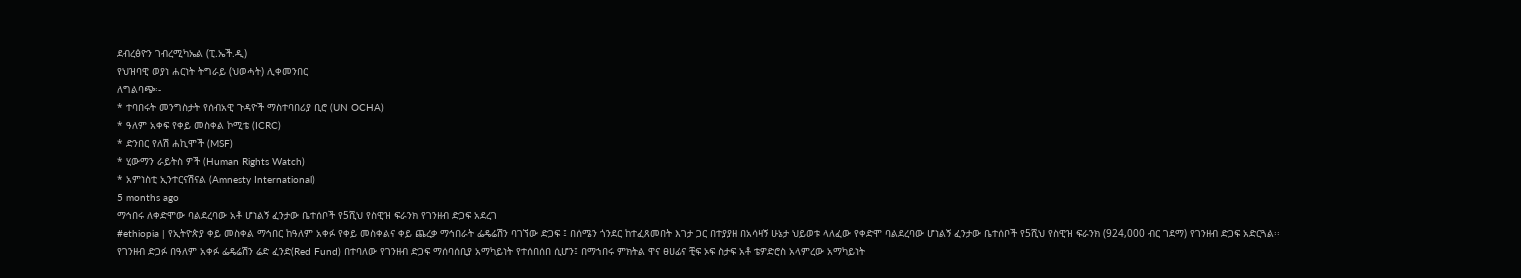ደብረፅዮን ገብረሚካኤል (ፒ.ኤች.ዲ)
የህዝባዊ ወያነ ሐርነት ትግራይ (ህወሓት) ሊቀመንበር
ለግልባጭ፡-
* ተባበሩት መንግስታት የሰብአዊ ጉዳዮች ማስተባበሪያ ቢሮ (UN OCHA)
* ዓለም አቀፍ የቀይ መስቀል ኮሚቴ (ICRC)
* ድንበር የለሽ ሐኪሞች (MSF)
* ሂውማን ራይትስ ዎች (Human Rights Watch)
* አምነስቲ ኢንተርናሽናል (Amnesty International)
5 months ago
ማኅበሩ ለቀድሞው ባልደረባው አቶ ሆነልኝ ፈንታው ቤተሰቦች የ5ሺህ የስዊዝ ፍራንክ የገንዘብ ድጋፍ አደረገ
#ethiopia | የኢትዮጵያ ቀይ መስቀል ማኅበር ከዓለም አቀፉ የቀይ መስቀልና ቀይ ጨረቃ ማኅበራት ፌዴሬሽን ባገኘው ድጋፍ ፤ በሰሜን ጎንደር ከተፈጸመበት እገታ ጋር በተያያዘ በአሳዛኝ ሁኔታ ህይወቱ ላለፈው የቀድሞ ባልደረባው ሆነልኝ ፈንታው ቤተሰቦች የ5ሺህ የስዊዝ ፍራንክ (924,000 ብር ገደማ) የገንዘብ ድጋፍ አድርጓል፡፡
የገንዘብ ድጋፉ በዓለም አቀፉ ፌዴሬሽን ሬድ ፈንድ(Red Fund) በተባለው የገንዘብ ድጋፍ ማሰባሰቢያ አማካይነት የተሰበሰበ ሲሆን፤ በማኀበሩ ምክትል ዋና ፀሀፊና ቺፍ ኦፍ ስታፍ አቶ ቴዎድሮስ አላምረው አማካይነት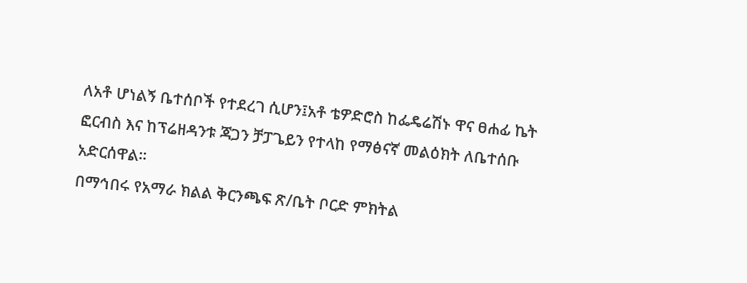ለአቶ ሆነልኝ ቤተሰቦች የተደረገ ሲሆን፤አቶ ቴዎድሮስ ከፌዴሬሽኑ ዋና ፀሐፊ ኬት ፎርብስ እና ከፕሬዘዳንቱ ጃጋን ቻፓጌይን የተላከ የማፅናኛ መልዕክት ለቤተሰቡ አድርሰዋል፡፡
በማኅበሩ የአማራ ክልል ቅርንጫፍ ጽ/ቤት ቦርድ ምክትል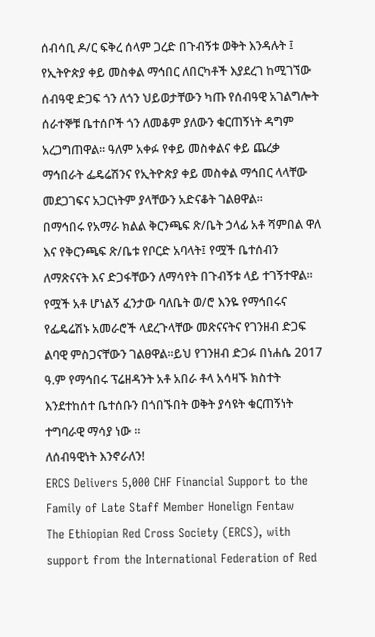ሰብሳቢ ዶ/ር ፍቅረ ሰላም ጋረድ በጉብኝቱ ወቅት እንዳሉት ፤ የኢትዮጵያ ቀይ መስቀል ማኅበር ለበርካቶች እያደረገ ከሚገኘው ሰብዓዊ ድጋፍ ጎን ለጎን ህይወታቸውን ካጡ የሰብዓዊ አገልግሎት ሰራተኞቹ ቤተሰቦች ጎን ለመቆም ያለውን ቁርጠኝነት ዳግም አረጋግጠዋል፡፡ ዓለም አቀፉ የቀይ መስቀልና ቀይ ጨረቃ ማኅበራት ፌዴሬሽንና የኢትዮጵያ ቀይ መስቀል ማኅበር ላላቸው መደጋገፍና አጋርነትም ያላቸውን አድናቆት ገልፀዋል፡፡
በማኅበሩ የአማራ ክልል ቅርንጫፍ ጽ/ቤት ኃላፊ አቶ ሻምበል ዋለ እና የቅርንጫፍ ጽ/ቤቱ የቦርድ አባላት፤ የሟች ቤተሰብን ለማጽናናት እና ድጋፋቸውን ለማሳየት በጉብኝቱ ላይ ተገኝተዋል፡፡
የሟች አቶ ሆነልኝ ፈንታው ባለቤት ወ/ሮ እንዬ የማኅበሩና የፌዴሬሽኑ አመራሮች ላደረጉላቸው መጽናናትና የገንዘብ ድጋፍ ልባዊ ምስጋናቸውን ገልፀዋል፡፡ይህ የገንዘብ ድጋፉ በነሐሴ 2017 ዓ.ም የማኅበሩ ፕሬዘዳንት አቶ አበራ ቶላ አሳዛኙ ክስተት እንደተከሰተ ቤተሰቡን በጎበኙበት ወቅት ያሳዩት ቁርጠኝነት ተግባራዊ ማሳያ ነው ፡፡
ለሰብዓዊነት እንኖራለን!
ERCS Delivers 5,000 CHF Financial Support to the Family of Late Staff Member Honelign Fentaw
The Ethiopian Red Cross Society (ERCS), with support from the International Federation of Red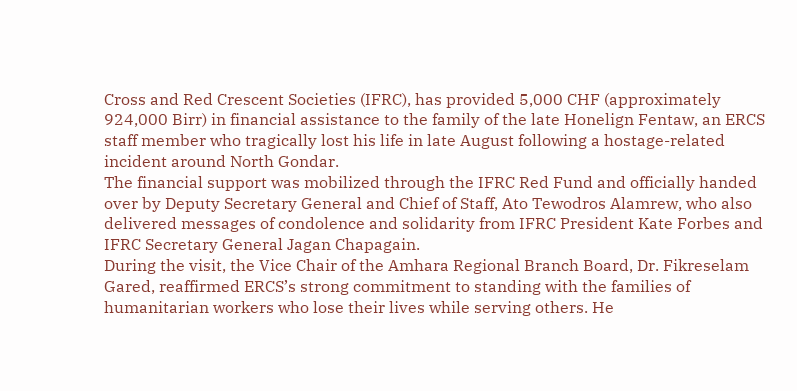Cross and Red Crescent Societies (IFRC), has provided 5,000 CHF (approximately 924,000 Birr) in financial assistance to the family of the late Honelign Fentaw, an ERCS staff member who tragically lost his life in late August following a hostage-related incident around North Gondar.
The financial support was mobilized through the IFRC Red Fund and officially handed over by Deputy Secretary General and Chief of Staff, Ato Tewodros Alamrew, who also delivered messages of condolence and solidarity from IFRC President Kate Forbes and IFRC Secretary General Jagan Chapagain.
During the visit, the Vice Chair of the Amhara Regional Branch Board, Dr. Fikreselam Gared, reaffirmed ERCS’s strong commitment to standing with the families of humanitarian workers who lose their lives while serving others. He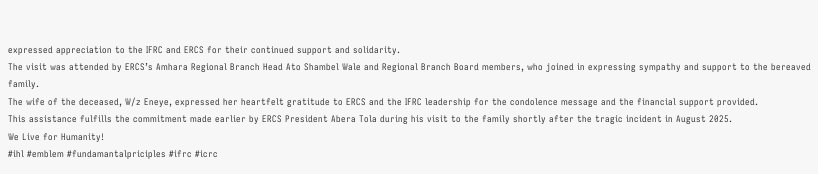expressed appreciation to the IFRC and ERCS for their continued support and solidarity.
The visit was attended by ERCS’s Amhara Regional Branch Head Ato Shambel Wale and Regional Branch Board members, who joined in expressing sympathy and support to the bereaved family.
The wife of the deceased, W/z Eneye, expressed her heartfelt gratitude to ERCS and the IFRC leadership for the condolence message and the financial support provided.
This assistance fulfills the commitment made earlier by ERCS President Abera Tola during his visit to the family shortly after the tragic incident in August 2025.
We Live for Humanity!
#ihl #emblem #fundamantalpriciples #ifrc #icrc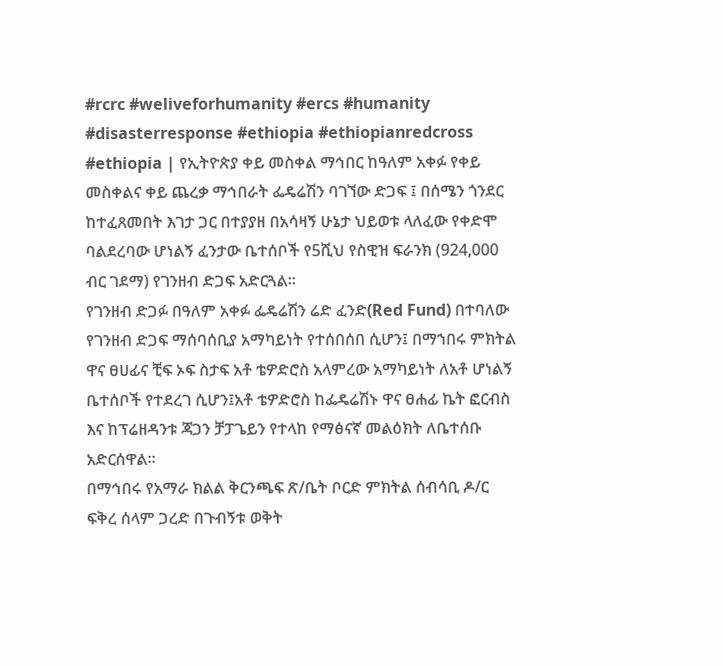#rcrc #weliveforhumanity #ercs #humanity #disasterresponse #ethiopia #ethiopianredcross
#ethiopia | የኢትዮጵያ ቀይ መስቀል ማኅበር ከዓለም አቀፉ የቀይ መስቀልና ቀይ ጨረቃ ማኅበራት ፌዴሬሽን ባገኘው ድጋፍ ፤ በሰሜን ጎንደር ከተፈጸመበት እገታ ጋር በተያያዘ በአሳዛኝ ሁኔታ ህይወቱ ላለፈው የቀድሞ ባልደረባው ሆነልኝ ፈንታው ቤተሰቦች የ5ሺህ የስዊዝ ፍራንክ (924,000 ብር ገደማ) የገንዘብ ድጋፍ አድርጓል፡፡
የገንዘብ ድጋፉ በዓለም አቀፉ ፌዴሬሽን ሬድ ፈንድ(Red Fund) በተባለው የገንዘብ ድጋፍ ማሰባሰቢያ አማካይነት የተሰበሰበ ሲሆን፤ በማኀበሩ ምክትል ዋና ፀሀፊና ቺፍ ኦፍ ስታፍ አቶ ቴዎድሮስ አላምረው አማካይነት ለአቶ ሆነልኝ ቤተሰቦች የተደረገ ሲሆን፤አቶ ቴዎድሮስ ከፌዴሬሽኑ ዋና ፀሐፊ ኬት ፎርብስ እና ከፕሬዘዳንቱ ጃጋን ቻፓጌይን የተላከ የማፅናኛ መልዕክት ለቤተሰቡ አድርሰዋል፡፡
በማኅበሩ የአማራ ክልል ቅርንጫፍ ጽ/ቤት ቦርድ ምክትል ሰብሳቢ ዶ/ር ፍቅረ ሰላም ጋረድ በጉብኝቱ ወቅት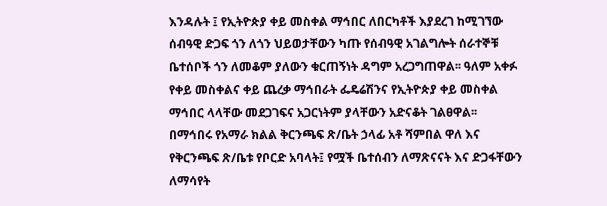እንዳሉት ፤ የኢትዮጵያ ቀይ መስቀል ማኅበር ለበርካቶች እያደረገ ከሚገኘው ሰብዓዊ ድጋፍ ጎን ለጎን ህይወታቸውን ካጡ የሰብዓዊ አገልግሎት ሰራተኞቹ ቤተሰቦች ጎን ለመቆም ያለውን ቁርጠኝነት ዳግም አረጋግጠዋል፡፡ ዓለም አቀፉ የቀይ መስቀልና ቀይ ጨረቃ ማኅበራት ፌዴሬሽንና የኢትዮጵያ ቀይ መስቀል ማኅበር ላላቸው መደጋገፍና አጋርነትም ያላቸውን አድናቆት ገልፀዋል፡፡
በማኅበሩ የአማራ ክልል ቅርንጫፍ ጽ/ቤት ኃላፊ አቶ ሻምበል ዋለ እና የቅርንጫፍ ጽ/ቤቱ የቦርድ አባላት፤ የሟች ቤተሰብን ለማጽናናት እና ድጋፋቸውን ለማሳየት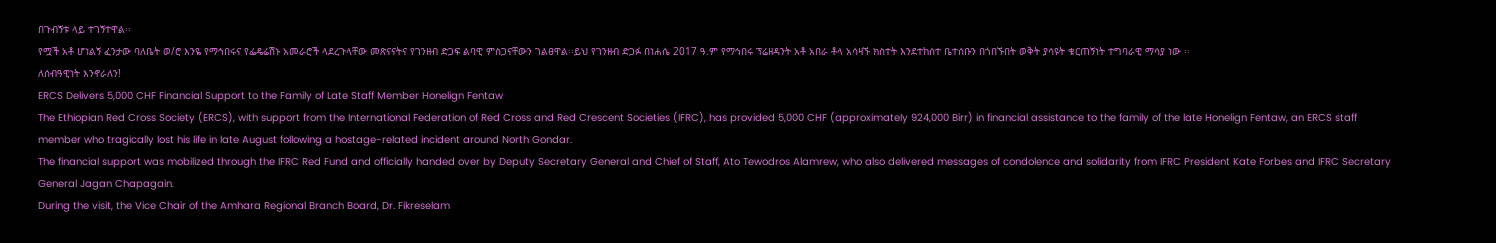በጉብኝቱ ላይ ተገኝተዋል፡፡
የሟች አቶ ሆነልኝ ፈንታው ባለቤት ወ/ሮ እንዬ የማኅበሩና የፌዴሬሽኑ አመራሮች ላደረጉላቸው መጽናናትና የገንዘብ ድጋፍ ልባዊ ምስጋናቸውን ገልፀዋል፡፡ይህ የገንዘብ ድጋፉ በነሐሴ 2017 ዓ.ም የማኅበሩ ፕሬዘዳንት አቶ አበራ ቶላ አሳዛኙ ክስተት እንደተከሰተ ቤተሰቡን በጎበኙበት ወቅት ያሳዩት ቁርጠኝነት ተግባራዊ ማሳያ ነው ፡፡
ለሰብዓዊነት እንኖራለን!
ERCS Delivers 5,000 CHF Financial Support to the Family of Late Staff Member Honelign Fentaw
The Ethiopian Red Cross Society (ERCS), with support from the International Federation of Red Cross and Red Crescent Societies (IFRC), has provided 5,000 CHF (approximately 924,000 Birr) in financial assistance to the family of the late Honelign Fentaw, an ERCS staff member who tragically lost his life in late August following a hostage-related incident around North Gondar.
The financial support was mobilized through the IFRC Red Fund and officially handed over by Deputy Secretary General and Chief of Staff, Ato Tewodros Alamrew, who also delivered messages of condolence and solidarity from IFRC President Kate Forbes and IFRC Secretary General Jagan Chapagain.
During the visit, the Vice Chair of the Amhara Regional Branch Board, Dr. Fikreselam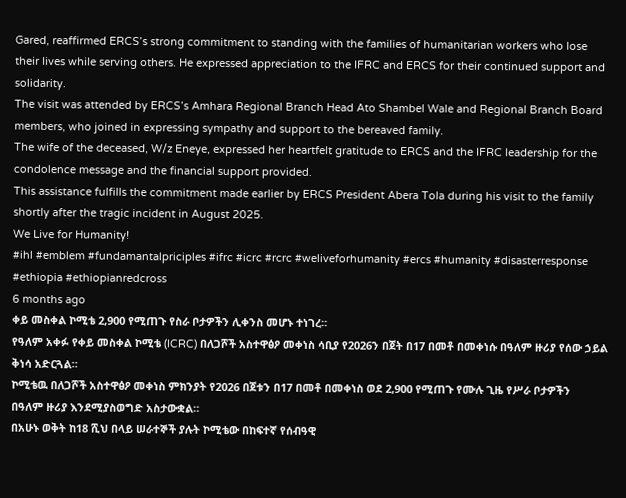Gared, reaffirmed ERCS’s strong commitment to standing with the families of humanitarian workers who lose their lives while serving others. He expressed appreciation to the IFRC and ERCS for their continued support and solidarity.
The visit was attended by ERCS’s Amhara Regional Branch Head Ato Shambel Wale and Regional Branch Board members, who joined in expressing sympathy and support to the bereaved family.
The wife of the deceased, W/z Eneye, expressed her heartfelt gratitude to ERCS and the IFRC leadership for the condolence message and the financial support provided.
This assistance fulfills the commitment made earlier by ERCS President Abera Tola during his visit to the family shortly after the tragic incident in August 2025.
We Live for Humanity!
#ihl #emblem #fundamantalpriciples #ifrc #icrc #rcrc #weliveforhumanity #ercs #humanity #disasterresponse #ethiopia #ethiopianredcross
6 months ago
ቀይ መስቀል ኮሚቴ 2,900 የሚጠጉ የስራ ቦታዎችን ሊቀንስ መሆኑ ተነገረ።
የዓለም አቀፉ የቀይ መስቀል ኮሚቴ (ICRC) በለጋሾች አስተዋፅዖ መቀነስ ሳቢያ የ2026ን በጀት በ17 በመቶ በመቀነሱ በዓለም ዙሪያ የሰው ኃይል ቅነሳ አድርጓል።
ኮሚቴዉ በለጋሾች አስተዋፅዖ መቀነስ ምክንያት የ2026 በጀቱን በ17 በመቶ በመቀነስ ወደ 2,900 የሚጠጉ የሙሉ ጊዜ የሥራ ቦታዎችን በዓለም ዙሪያ እንደሚያስወግድ አስታውቋል።
በአሁኑ ወቅት ከ18 ሺህ በላይ ሠራተኞች ያሉት ኮሚቴው በከፍተኛ የሰብዓዊ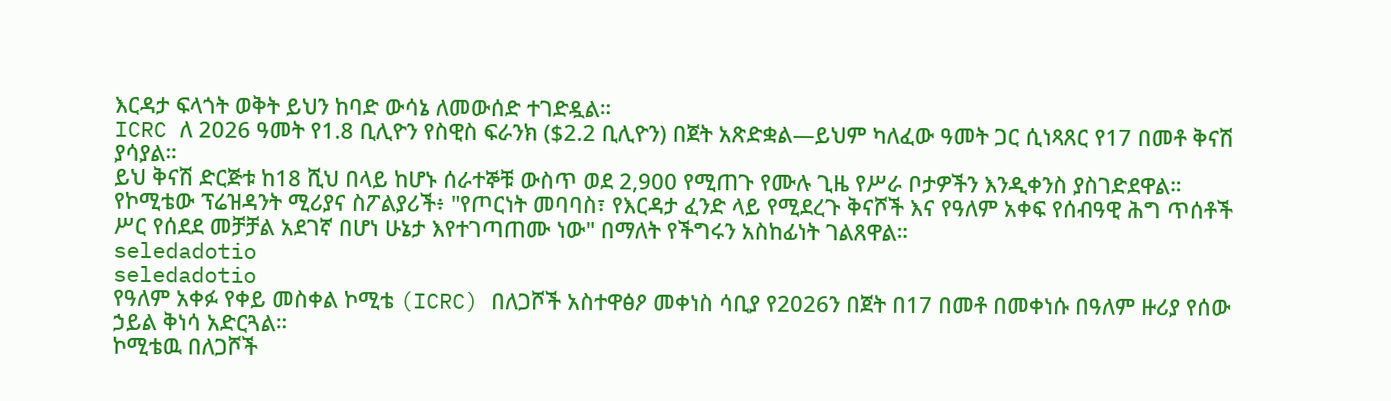እርዳታ ፍላጎት ወቅት ይህን ከባድ ውሳኔ ለመውሰድ ተገድዷል።
ICRC ለ 2026 ዓመት የ1.8 ቢሊዮን የስዊስ ፍራንክ ($2.2 ቢሊዮን) በጀት አጽድቋል—ይህም ካለፈው ዓመት ጋር ሲነጻጸር የ17 በመቶ ቅናሽ ያሳያል።
ይህ ቅናሽ ድርጅቱ ከ18 ሺህ በላይ ከሆኑ ሰራተኞቹ ውስጥ ወደ 2,900 የሚጠጉ የሙሉ ጊዜ የሥራ ቦታዎችን እንዲቀንስ ያስገድደዋል።
የኮሚቴው ፕሬዝዳንት ሚሪያና ስፖልያሪች፥ "የጦርነት መባባስ፣ የእርዳታ ፈንድ ላይ የሚደረጉ ቅናሾች እና የዓለም አቀፍ የሰብዓዊ ሕግ ጥሰቶች ሥር የሰደደ መቻቻል አደገኛ በሆነ ሁኔታ እየተገጣጠሙ ነው" በማለት የችግሩን አስከፊነት ገልጸዋል።
seledadotio
seledadotio
የዓለም አቀፉ የቀይ መስቀል ኮሚቴ (ICRC) በለጋሾች አስተዋፅዖ መቀነስ ሳቢያ የ2026ን በጀት በ17 በመቶ በመቀነሱ በዓለም ዙሪያ የሰው ኃይል ቅነሳ አድርጓል።
ኮሚቴዉ በለጋሾች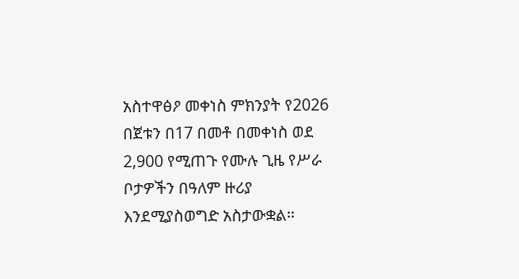አስተዋፅዖ መቀነስ ምክንያት የ2026 በጀቱን በ17 በመቶ በመቀነስ ወደ 2,900 የሚጠጉ የሙሉ ጊዜ የሥራ ቦታዎችን በዓለም ዙሪያ እንደሚያስወግድ አስታውቋል።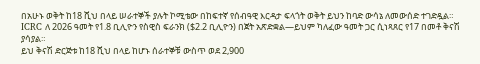በአሁኑ ወቅት ከ18 ሺህ በላይ ሠራተኞች ያሉት ኮሚቴው በከፍተኛ የሰብዓዊ እርዳታ ፍላጎት ወቅት ይህን ከባድ ውሳኔ ለመውሰድ ተገድዷል።
ICRC ለ 2026 ዓመት የ1.8 ቢሊዮን የስዊስ ፍራንክ ($2.2 ቢሊዮን) በጀት አጽድቋል—ይህም ካለፈው ዓመት ጋር ሲነጻጸር የ17 በመቶ ቅናሽ ያሳያል።
ይህ ቅናሽ ድርጅቱ ከ18 ሺህ በላይ ከሆኑ ሰራተኞቹ ውስጥ ወደ 2,900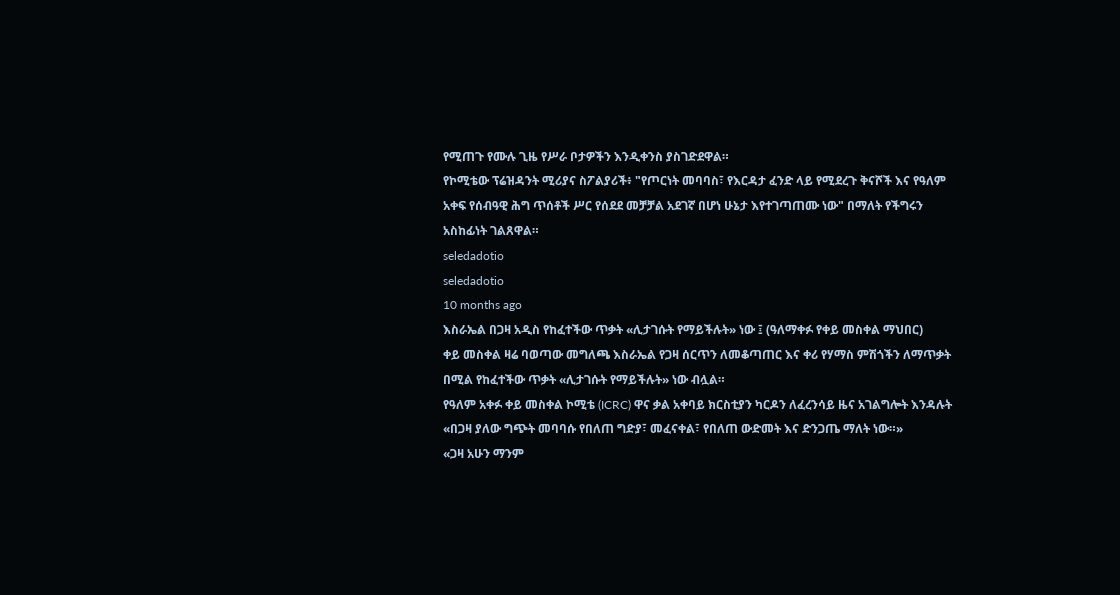የሚጠጉ የሙሉ ጊዜ የሥራ ቦታዎችን እንዲቀንስ ያስገድደዋል።
የኮሚቴው ፕሬዝዳንት ሚሪያና ስፖልያሪች፥ "የጦርነት መባባስ፣ የእርዳታ ፈንድ ላይ የሚደረጉ ቅናሾች እና የዓለም አቀፍ የሰብዓዊ ሕግ ጥሰቶች ሥር የሰደደ መቻቻል አደገኛ በሆነ ሁኔታ እየተገጣጠሙ ነው" በማለት የችግሩን አስከፊነት ገልጸዋል።
seledadotio
seledadotio
10 months ago
እስራኤል በጋዛ አዲስ የከፈተችው ጥቃት «ሊታገሱት የማይችሉት» ነው ፤ (ዓለማቀፉ የቀይ መስቀል ማህበር)
ቀይ መስቀል ዛሬ ባወጣው መግለጫ እስራኤል የጋዛ ሰርጥን ለመቆጣጠር እና ቀሪ የሃማስ ምሽጎችን ለማጥቃት በሚል የከፈተችው ጥቃት «ሊታገሱት የማይችሉት» ነው ብሏል።
የዓለም አቀፉ ቀይ መስቀል ኮሚቴ (ICRC) ዋና ቃል አቀባይ ክርስቲያን ካርዶን ለፈረንሳይ ዜና አገልግሎት እንዳሉት «በጋዛ ያለው ግጭት መባባሱ የበለጠ ግድያ፣ መፈናቀል፣ የበለጠ ውድመት እና ድንጋጤ ማለት ነው።»
«ጋዛ አሁን ማንም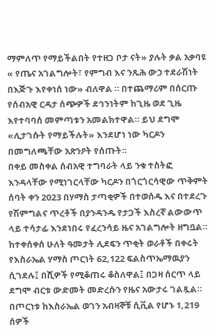ማምለጥ የማይችልበት የተዘጋ ቦታ ናት» ያሉት ቃል አቃባዩ « የጤና አገልግሎት፣ የምግብ እና ንጹሕ ውኃ ተደራሽነት በእጅጉ እየቀነሰ ነው» ብለዋል ። በተጨማሪም በሰርጡ የሰብአዊ ርዳታ ሰጭዎች ደኅንነትም ከጊዜ ወደ ጊዜ እየተባባሰ መምጣቱን አመልክተዋል። ይህ ደግሞ «ሊታገሱት የማይችሉት» እንደሆነ ነው ካርዶን በመግለጫቸው አጽንዖት የሰጡት።
በቀይ መስቀል ሰብአዊ ተግባራት ላይ ንቁ ተስትፎ እንዳላቸው የሚነገርላቸው ካርዶን በጎርጎርሳዊው ጥቅምት ሰባት ቀን 2023 በሃማስ ታጣቂዎች በተወሰዱ እና በተደረጉ የሽምግልና ጥረቶች በያንዳንዱ የታጋች እስረኛ ልውውጥ ላይ ተሳታፊ እንደነበሩ የፈረንሳይ ዜና አገልግሎት ዘግቧል።
ከተቀሰቀሰ ሁለት ዓመታት ሊደፍን ጥቂት ወራቶች በቀሩት የእስራኤል ሃማስ ጦርነት 62,122 ፍልስጥኤማዉያን ሲገደሉ፤ በሺዎች የሚቆጠሩ ቆስለዋል፤ በጋዛ ሰርጥ ላይ ደግሞ ብርቱ ውድመት መድረሱን የዜና አውታሩ ገልጿል።
በጦርነቱ ከእስራኤል ወገን አብዛኞቹ ሲቪል የሆኑ 1,219 ሰዎች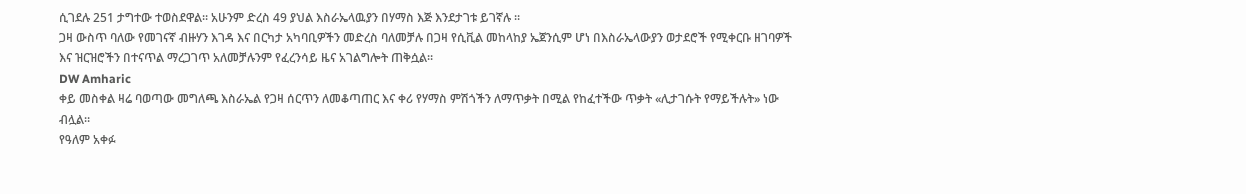ሲገደሉ 251 ታግተው ተወስደዋል። አሁንም ድረስ 49 ያህል እስራኤላዉያን በሃማስ እጅ እንደታገቱ ይገኛሉ ።
ጋዛ ውስጥ ባለው የመገናኛ ብዙሃን እገዳ እና በርካታ አካባቢዎችን መድረስ ባለመቻሉ በጋዛ የሲቪል መከላከያ ኤጀንሲም ሆነ በእስራኤላውያን ወታደሮች የሚቀርቡ ዘገባዎች እና ዝርዝሮችን በተናጥል ማረጋገጥ አለመቻሉንም የፈረንሳይ ዜና አገልግሎት ጠቅሷል።
DW Amharic
ቀይ መስቀል ዛሬ ባወጣው መግለጫ እስራኤል የጋዛ ሰርጥን ለመቆጣጠር እና ቀሪ የሃማስ ምሽጎችን ለማጥቃት በሚል የከፈተችው ጥቃት «ሊታገሱት የማይችሉት» ነው ብሏል።
የዓለም አቀፉ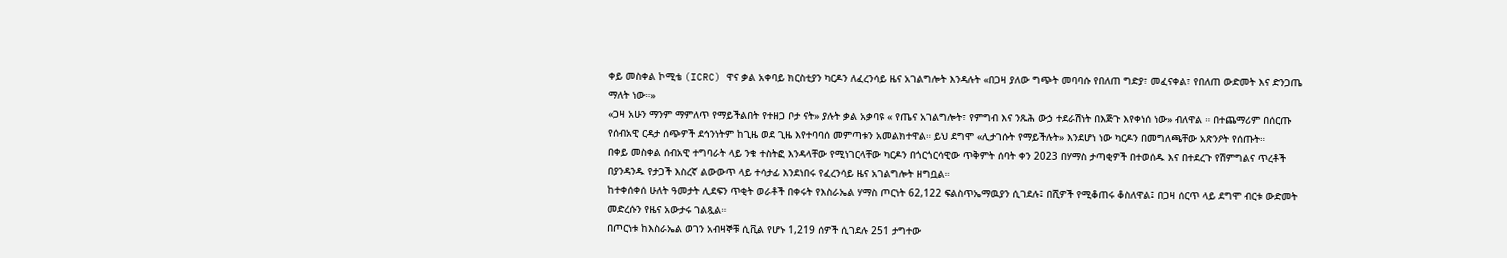ቀይ መስቀል ኮሚቴ (ICRC) ዋና ቃል አቀባይ ክርስቲያን ካርዶን ለፈረንሳይ ዜና አገልግሎት እንዳሉት «በጋዛ ያለው ግጭት መባባሱ የበለጠ ግድያ፣ መፈናቀል፣ የበለጠ ውድመት እና ድንጋጤ ማለት ነው።»
«ጋዛ አሁን ማንም ማምለጥ የማይችልበት የተዘጋ ቦታ ናት» ያሉት ቃል አቃባዩ « የጤና አገልግሎት፣ የምግብ እና ንጹሕ ውኃ ተደራሽነት በእጅጉ እየቀነሰ ነው» ብለዋል ። በተጨማሪም በሰርጡ የሰብአዊ ርዳታ ሰጭዎች ደኅንነትም ከጊዜ ወደ ጊዜ እየተባባሰ መምጣቱን አመልክተዋል። ይህ ደግሞ «ሊታገሱት የማይችሉት» እንደሆነ ነው ካርዶን በመግለጫቸው አጽንዖት የሰጡት።
በቀይ መስቀል ሰብአዊ ተግባራት ላይ ንቁ ተስትፎ እንዳላቸው የሚነገርላቸው ካርዶን በጎርጎርሳዊው ጥቅምት ሰባት ቀን 2023 በሃማስ ታጣቂዎች በተወሰዱ እና በተደረጉ የሽምግልና ጥረቶች በያንዳንዱ የታጋች እስረኛ ልውውጥ ላይ ተሳታፊ እንደነበሩ የፈረንሳይ ዜና አገልግሎት ዘግቧል።
ከተቀሰቀሰ ሁለት ዓመታት ሊደፍን ጥቂት ወራቶች በቀሩት የእስራኤል ሃማስ ጦርነት 62,122 ፍልስጥኤማዉያን ሲገደሉ፤ በሺዎች የሚቆጠሩ ቆስለዋል፤ በጋዛ ሰርጥ ላይ ደግሞ ብርቱ ውድመት መድረሱን የዜና አውታሩ ገልጿል።
በጦርነቱ ከእስራኤል ወገን አብዛኞቹ ሲቪል የሆኑ 1,219 ሰዎች ሲገደሉ 251 ታግተው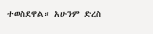ተወስደዋል። አሁንም ድረስ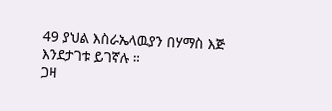49 ያህል እስራኤላዉያን በሃማስ እጅ እንደታገቱ ይገኛሉ ።
ጋዛ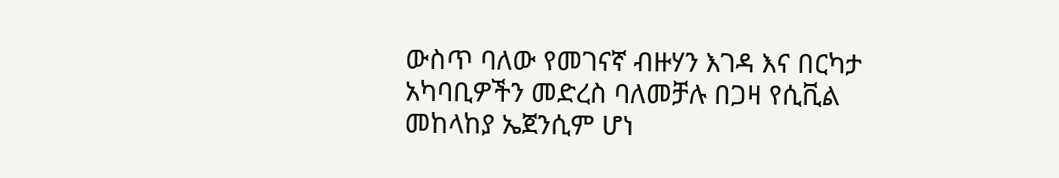ውስጥ ባለው የመገናኛ ብዙሃን እገዳ እና በርካታ አካባቢዎችን መድረስ ባለመቻሉ በጋዛ የሲቪል መከላከያ ኤጀንሲም ሆነ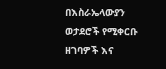በእስራኤላውያን ወታደሮች የሚቀርቡ ዘገባዎች እና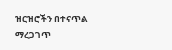ዝርዝሮችን በተናጥል ማረጋገጥ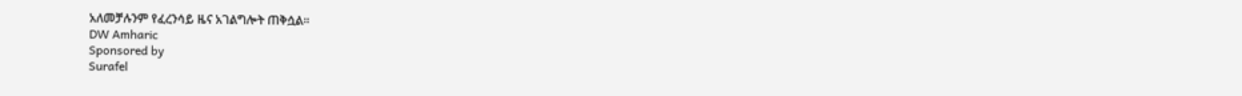አለመቻሉንም የፈረንሳይ ዜና አገልግሎት ጠቅሷል።
DW Amharic
Sponsored by
Surafel